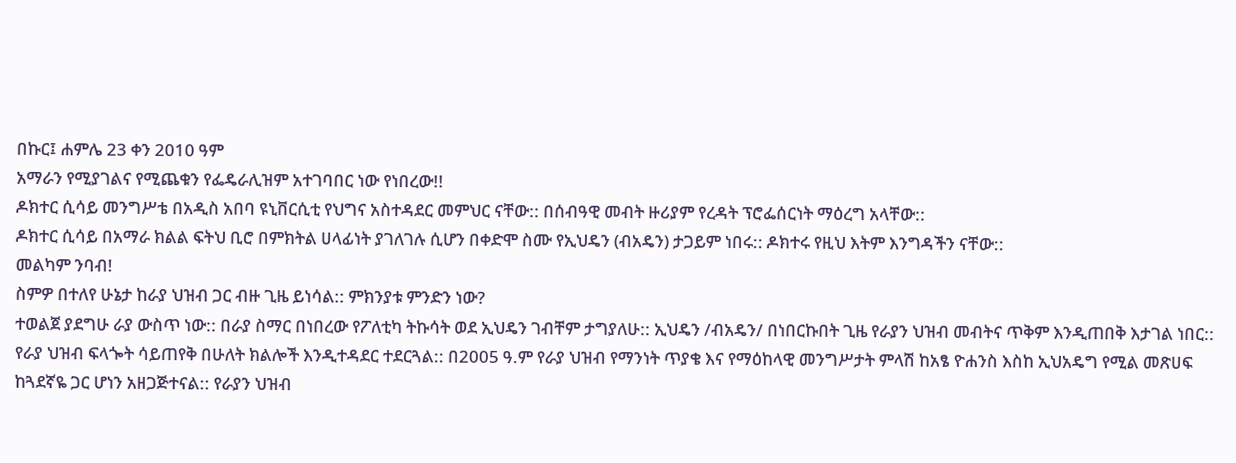በኩር፤ ሐምሌ 23 ቀን 2010 ዓም
አማራን የሚያገልና የሚጨቁን የፌዴራሊዝም አተገባበር ነው የነበረው!!
ዶክተር ሲሳይ መንግሥቴ በአዲስ አበባ ዩኒቨርሲቲ የህግና አስተዳደር መምህር ናቸው:: በሰብዓዊ መብት ዙሪያም የረዳት ፕሮፌሰርነት ማዕረግ አላቸው::
ዶክተር ሲሳይ በአማራ ክልል ፍትህ ቢሮ በምክትል ሀላፊነት ያገለገሉ ሲሆን በቀድሞ ስሙ የኢህዴን (ብአዴን) ታጋይም ነበሩ:: ዶክተሩ የዚህ እትም እንግዳችን ናቸው::
መልካም ንባብ!
ስምዎ በተለየ ሁኔታ ከራያ ህዝብ ጋር ብዙ ጊዜ ይነሳል:: ምክንያቱ ምንድን ነው?
ተወልጀ ያደግሁ ራያ ውስጥ ነው:: በራያ ስማር በነበረው የፖለቲካ ትኩሳት ወደ ኢህዴን ገብቸም ታግያለሁ:: ኢህዴን /ብአዴን/ በነበርኩበት ጊዜ የራያን ህዝብ መብትና ጥቅም እንዲጠበቅ እታገል ነበር:: የራያ ህዝብ ፍላጐት ሳይጠየቅ በሁለት ክልሎች እንዲተዳደር ተደርጓል:: በ2005 ዓ.ም የራያ ህዝብ የማንነት ጥያቄ እና የማዕከላዊ መንግሥታት ምላሽ ከአፄ ዮሐንስ እስከ ኢህአዴግ የሚል መጽሀፍ ከጓደኛዬ ጋር ሆነን አዘጋጅተናል:: የራያን ህዝብ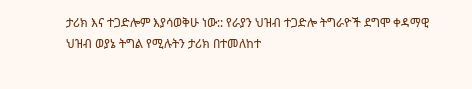ታሪክ እና ተጋድሎም እያሳወቅሁ ነው:: የራያን ህዝብ ተጋድሎ ትግራዮች ደግሞ ቀዳማዊ ህዝብ ወያኔ ትግል የሚሉትን ታሪክ በተመለከተ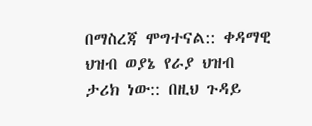በማስረጃ ሞግተናል:: ቀዳማዊ ህዝብ ወያኔ የራያ ህዝብ ታሪክ ነው:: በዚህ ጉዳይ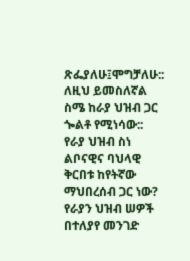ጽፌያለሁ፤ሞግቻለሁ:: ለዚህ ይመስለኛል ስሜ ከራያ ህዝብ ጋር ጐልቶ የሚነሳው::
የራያ ህዝብ ስነ ልቦናዊና ባህላዊ ቅርበቱ ከየትኛው ማህበረሰብ ጋር ነው?
የራያን ህዝብ ሠዎች በተለያየ መንገድ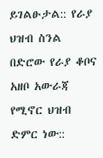ይገልፁታል:: የራያ ህዝብ ስንል በድሮው የራያ ቆቦና አዘቦ አውራጃ የሚኖር ህዝብ ድምር ነው::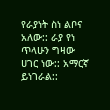የራያነት ስነ ልቦና አለው:: ራያ የነ ጥላሁን ግዛው ሀገር ነው:: አማርኛ ይነገራል::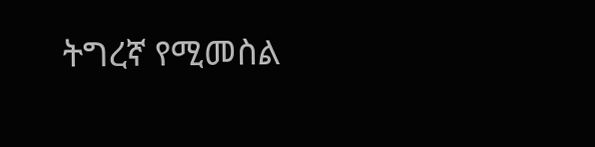ትግረኛ የሚመስል